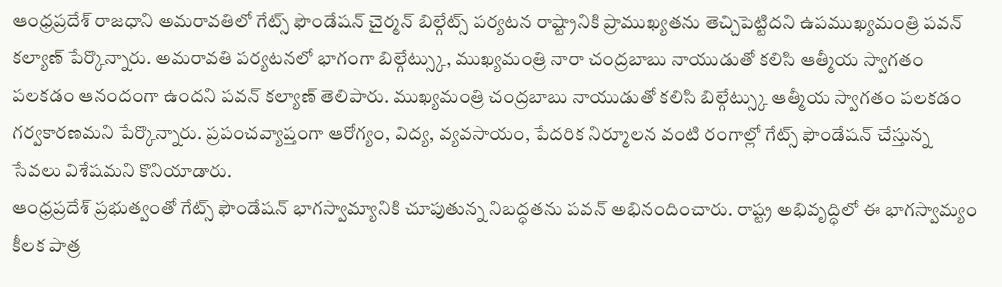ఆంధ్రప్రదేశ్ రాజధాని అమరావతిలో గేట్స్ ఫౌండేషన్ చైర్మన్ బిల్గేట్స్ పర్యటన రాష్ట్రానికి ప్రాముఖ్యతను తెచ్చిపెట్టిదని ఉపముఖ్యమంత్రి పవన్ కల్యాణ్ పేర్కొన్నారు. అమరావతి పర్యటనలో భాగంగా బిల్గేట్స్కు, ముఖ్యమంత్రి నారా చంద్రబాబు నాయుడుతో కలిసి ఆత్మీయ స్వాగతం పలకడం ఆనందంగా ఉందని పవన్ కల్యాణ్ తెలిపారు. ముఖ్యమంత్రి చంద్రబాబు నాయుడుతో కలిసి బిల్గేట్స్కు ఆత్మీయ స్వాగతం పలకడం గర్వకారణమని పేర్కొన్నారు. ప్రపంచవ్యాప్తంగా ఆరోగ్యం, విద్య, వ్యవసాయం, పేదరిక నిర్మూలన వంటి రంగాల్లో గేట్స్ ఫౌండేషన్ చేస్తున్న సేవలు విశేషమని కొనియాడారు.
ఆంధ్రప్రదేశ్ ప్రభుత్వంతో గేట్స్ ఫౌండేషన్ భాగస్వామ్యానికి చూపుతున్న నిబద్ధతను పవన్ అభినందించారు. రాష్ట్ర అభివృద్ధిలో ఈ భాగస్వామ్యం కీలక పాత్ర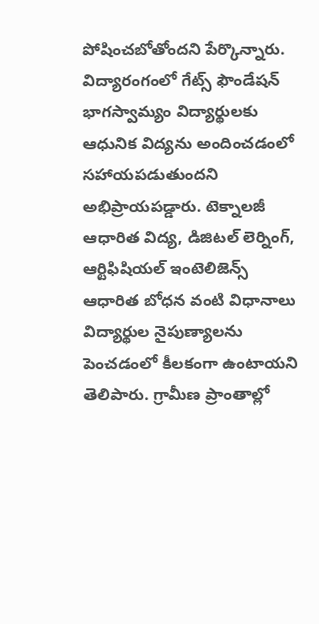పోషించబోతోందని పేర్కొన్నారు. విద్యారంగంలో గేట్స్ ఫౌండేషన్ భాగస్వామ్యం విద్యార్థులకు ఆధునిక విద్యను అందించడంలో సహాయపడుతుందని అభిప్రాయపడ్డారు. టెక్నాలజీ ఆధారిత విద్య, డిజిటల్ లెర్నింగ్, ఆర్టిఫిషియల్ ఇంటెలిజెన్స్ ఆధారిత బోధన వంటి విధానాలు విద్యార్థుల నైపుణ్యాలను పెంచడంలో కీలకంగా ఉంటాయని తెలిపారు. గ్రామీణ ప్రాంతాల్లో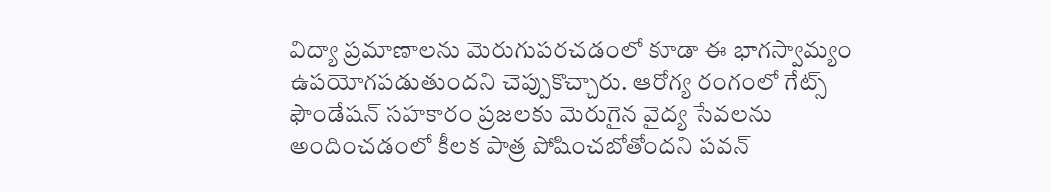విద్యా ప్రమాణాలను మెరుగుపరచడంలో కూడా ఈ భాగస్వామ్యం ఉపయోగపడుతుందని చెప్పుకొచ్చారు. ఆరోగ్య రంగంలో గేట్స్ ఫౌండేషన్ సహకారం ప్రజలకు మెరుగైన వైద్య సేవలను అందించడంలో కీలక పాత్ర పోషించబోతోందని పవన్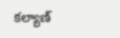కల్యాణ్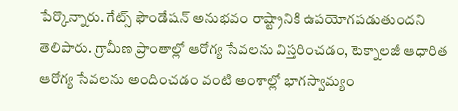పేర్కొన్నారు. గేట్స్ ఫౌండేషన్ అనుభవం రాష్ట్రానికి ఉపయోగపడుతుందని తెలిపారు. గ్రామీణ ప్రాంతాల్లో ఆరోగ్య సేవలను విస్తరించడం, టెక్నాలజీ ఆధారిత ఆరోగ్య సేవలను అందించడం వంటి అంశాల్లో భాగస్వామ్యం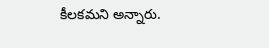కీలకమని అన్నారు.